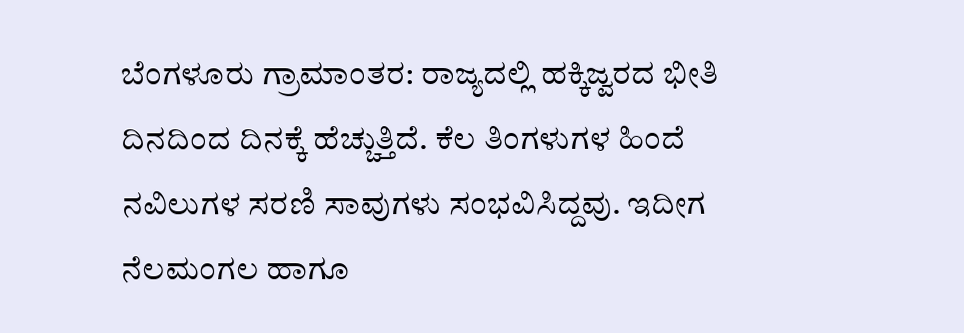ಬೆಂಗಳೂರು ಗ್ರಾಮಾಂತರ: ರಾಜ್ಯದಲ್ಲಿ ಹಕ್ಕಿಜ್ವರದ ಭೀತಿ ದಿನದಿಂದ ದಿನಕ್ಕೆ ಹೆಚ್ಚುತ್ತಿದೆ. ಕೆಲ ತಿಂಗಳುಗಳ ಹಿಂದೆ ನವಿಲುಗಳ ಸರಣಿ ಸಾವುಗಳು ಸಂಭವಿಸಿದ್ದವು. ಇದೀಗ ನೆಲಮಂಗಲ ಹಾಗೂ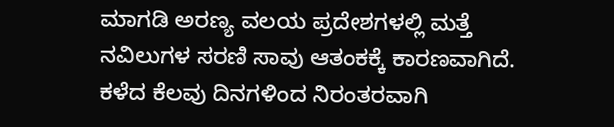ಮಾಗಡಿ ಅರಣ್ಯ ವಲಯ ಪ್ರದೇಶಗಳಲ್ಲಿ ಮತ್ತೆ ನವಿಲುಗಳ ಸರಣಿ ಸಾವು ಆತಂಕಕ್ಕೆ ಕಾರಣವಾಗಿದೆ. ಕಳೆದ ಕೆಲವು ದಿನಗಳಿಂದ ನಿರಂತರವಾಗಿ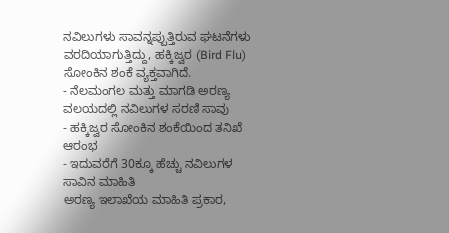ನವಿಲುಗಳು ಸಾವನ್ನಪ್ಪುತ್ತಿರುವ ಘಟನೆಗಳು ವರದಿಯಾಗುತ್ತಿದ್ದು, ಹಕ್ಕಿಜ್ವರ (Bird Flu) ಸೋಂಕಿನ ಶಂಕೆ ವ್ಯಕ್ತವಾಗಿದೆ.
- ನೆಲಮಂಗಲ ಮತ್ತು ಮಾಗಡಿ ಅರಣ್ಯ ವಲಯದಲ್ಲಿ ನವಿಲುಗಳ ಸರಣಿ ಸಾವು
- ಹಕ್ಕಿಜ್ವರ ಸೋಂಕಿನ ಶಂಕೆಯಿಂದ ತನಿಖೆ ಆರಂಭ
- ಇದುವರೆಗೆ 30ಕ್ಕೂ ಹೆಚ್ಚು ನವಿಲುಗಳ ಸಾವಿನ ಮಾಹಿತಿ
ಅರಣ್ಯ ಇಲಾಖೆಯ ಮಾಹಿತಿ ಪ್ರಕಾರ,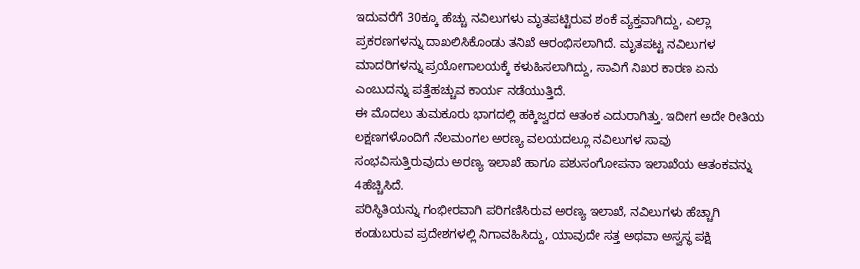ಇದುವರೆಗೆ 30ಕ್ಕೂ ಹೆಚ್ಚು ನವಿಲುಗಳು ಮೃತಪಟ್ಟಿರುವ ಶಂಕೆ ವ್ಯಕ್ತವಾಗಿದ್ದು, ಎಲ್ಲಾ ಪ್ರಕರಣಗಳನ್ನು ದಾಖಲಿಸಿಕೊಂಡು ತನಿಖೆ ಆರಂಭಿಸಲಾಗಿದೆ. ಮೃತಪಟ್ಟ ನವಿಲುಗಳ ಮಾದರಿಗಳನ್ನು ಪ್ರಯೋಗಾಲಯಕ್ಕೆ ಕಳುಹಿಸಲಾಗಿದ್ದು, ಸಾವಿಗೆ ನಿಖರ ಕಾರಣ ಏನು ಎಂಬುದನ್ನು ಪತ್ತೆಹಚ್ಚುವ ಕಾರ್ಯ ನಡೆಯುತ್ತಿದೆ.
ಈ ಮೊದಲು ತುಮಕೂರು ಭಾಗದಲ್ಲಿ ಹಕ್ಕಿಜ್ವರದ ಆತಂಕ ಎದುರಾಗಿತ್ತು. ಇದೀಗ ಅದೇ ರೀತಿಯ ಲಕ್ಷಣಗಳೊಂದಿಗೆ ನೆಲಮಂಗಲ ಅರಣ್ಯ ವಲಯದಲ್ಲೂ ನವಿಲುಗಳ ಸಾವು ಸಂಭವಿಸುತ್ತಿರುವುದು ಅರಣ್ಯ ಇಲಾಖೆ ಹಾಗೂ ಪಶುಸಂಗೋಪನಾ ಇಲಾಖೆಯ ಆತಂಕವನ್ನು 4ಹೆಚ್ಚಿಸಿದೆ.
ಪರಿಸ್ಥಿತಿಯನ್ನು ಗಂಭೀರವಾಗಿ ಪರಿಗಣಿಸಿರುವ ಅರಣ್ಯ ಇಲಾಖೆ, ನವಿಲುಗಳು ಹೆಚ್ಚಾಗಿ ಕಂಡುಬರುವ ಪ್ರದೇಶಗಳಲ್ಲಿ ನಿಗಾವಹಿಸಿದ್ದು, ಯಾವುದೇ ಸತ್ತ ಅಥವಾ ಅಸ್ವಸ್ಥ ಪಕ್ಷಿ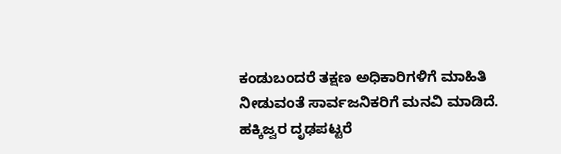ಕಂಡುಬಂದರೆ ತಕ್ಷಣ ಅಧಿಕಾರಿಗಳಿಗೆ ಮಾಹಿತಿ ನೀಡುವಂತೆ ಸಾರ್ವಜನಿಕರಿಗೆ ಮನವಿ ಮಾಡಿದೆ.
ಹಕ್ಕಿಜ್ವರ ದೃಢಪಟ್ಟರೆ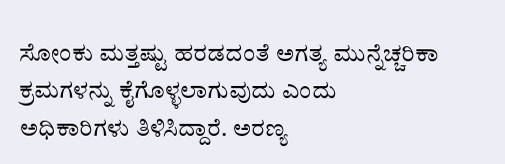ಸೋಂಕು ಮತ್ತಷ್ಟು ಹರಡದಂತೆ ಅಗತ್ಯ ಮುನ್ನೆಚ್ಚರಿಕಾ ಕ್ರಮಗಳನ್ನು ಕೈಗೊಳ್ಳಲಾಗುವುದು ಎಂದು ಅಧಿಕಾರಿಗಳು ತಿಳಿಸಿದ್ದಾರೆ. ಅರಣ್ಯ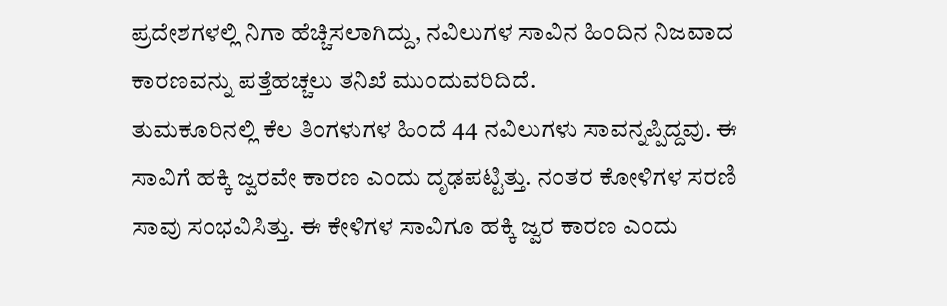ಪ್ರದೇಶಗಳಲ್ಲಿ ನಿಗಾ ಹೆಚ್ಚಿಸಲಾಗಿದ್ದು, ನವಿಲುಗಳ ಸಾವಿನ ಹಿಂದಿನ ನಿಜವಾದ ಕಾರಣವನ್ನು ಪತ್ತೆಹಚ್ಚಲು ತನಿಖೆ ಮುಂದುವರಿದಿದೆ.
ತುಮಕೂರಿನಲ್ಲಿ ಕೆಲ ತಿಂಗಳುಗಳ ಹಿಂದೆ 44 ನವಿಲುಗಳು ಸಾವನ್ನಪ್ಪಿದ್ದವು. ಈ ಸಾವಿಗೆ ಹಕ್ಕಿ ಜ್ವರವೇ ಕಾರಣ ಎಂದು ದೃಢಪಟ್ಟಿತ್ತು. ನಂತರ ಕೋಳಿಗಳ ಸರಣಿ ಸಾವು ಸಂಭವಿಸಿತ್ತು. ಈ ಕೇಳಿಗಳ ಸಾವಿಗೂ ಹಕ್ಕಿ ಜ್ವರ ಕಾರಣ ಎಂದು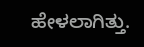ಹೇಳಲಾಗಿತ್ತು.